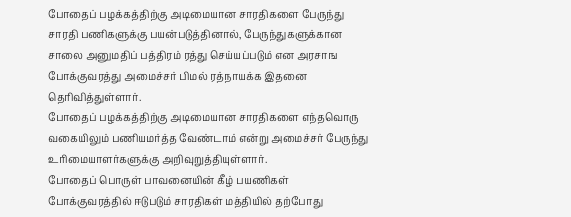போதைப் பழக்கத்திற்கு அடிமையான சாரதிகளை பேருந்து சாரதி பணிகளுக்கு பயன்படுத்தினால், பேருந்துகளுக்கான சாலை அனுமதிப் பத்திரம் ரத்து செய்யப்படும் என அரசாங
போக்குவரத்து அமைச்சர் பிமல் ரத்நாயக்க இதனை தெரிவித்துள்ளார்.
போதைப் பழக்கத்திற்கு அடிமையான சாரதிகளை எந்தவொரு வகையிலும் பணியமர்த்த வேண்டாம் என்று அமைச்சர் பேருந்து உரிமையாளர்களுக்கு அறிவுறுத்தியுள்ளார்.
போதைப் பொருள் பாவனையின் கீழ் பயணிகள் போக்குவரத்தில் ஈடுபடும் சாரதிகள் மத்தியில் தற்போது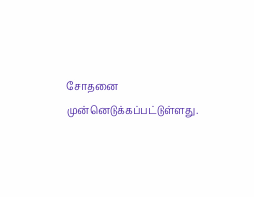சோதனை முன்னெடுக்கப்பட்டுள்ளது.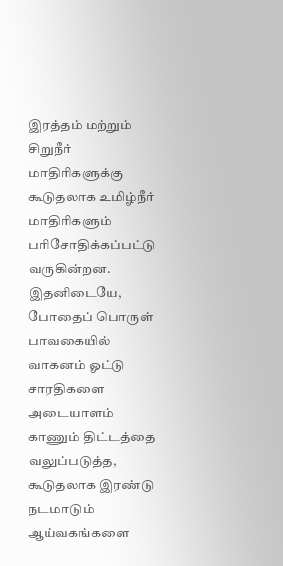இரத்தம் மற்றும் சிறுநீர் மாதிரிகளுக்கு கூடுதலாக உமிழ்நீர் மாதிரிகளும் பரிசோதிக்கப்பட்டு வருகின்றன.
இதனிடையே, போதைப் பொருள் பாவகையில் வாகனம் ஓட்டு சாரதிகளை அடையாளம் காணும் திட்டத்தை வலுப்படுத்த, கூடுதலாக இரண்டு நடமாடும் ஆய்வகங்களை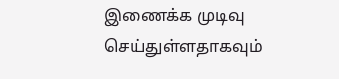இணைக்க முடிவு செய்துள்ளதாகவும்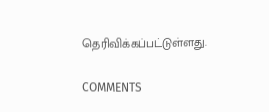தெரிவிக்கப்பட்டுள்ளது.

COMMENTS